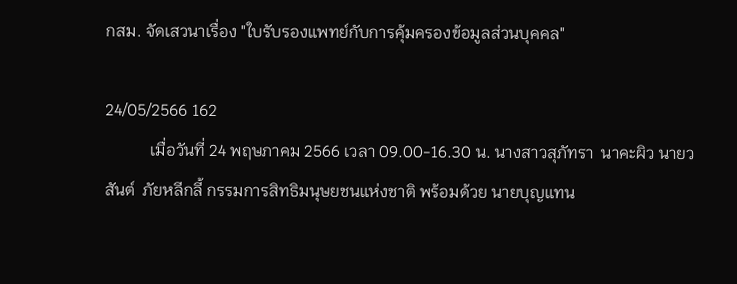กสม. จัดเสวนาเรื่อง "ใบรับรองแพทย์กับการคุ้มครองข้อมูลส่วนบุคคล"

24/05/2566 162
           เมื่อวันที่ 24 พฤษภาคม 2566 เวลา 09.00-16.30 น. นางสาวสุภัทรา  นาคะผิว นายวสันต์  ภัยหลีกลี้ กรรมการสิทธิมนุษยชนแห่งชาติ พร้อมด้วย นายบุญแทน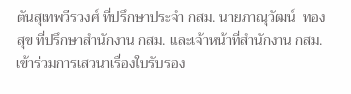ตันสุเทพวีรวงศ์ ที่ปรึกษาประจำ กสม. นายภาณุวัฒน์  ทองสุข ที่ปรึกษาสำนักงาน กสม. และเจ้าหน้าที่สำนักงาน กสม. เข้าร่วมการเสวนาเรื่องใบรับรอง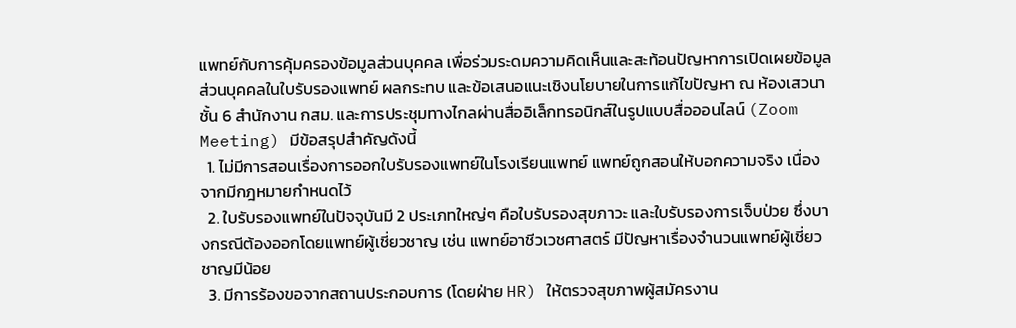แพทย์กับการคุ้มครองข้อมูลส่วนบุคคล เพื่อร่วมระดมความคิดเห็นและสะท้อนปัญหาการเปิดเผยข้อมูลส่วนบุคคลในใบรับรองแพทย์ ผลกระทบ และข้อเสนอแนะเชิงนโยบายในการแก้ไขปัญหา ณ ห้องเสวนา ชั้น 6 สำนักงาน กสม. และการประชุมทางไกลผ่านสื่ออิเล็กทรอนิกส์ในรูปแบบสื่อออนไลน์ (Zoom Meeting) มีข้อสรุปสำคัญดังนี้
  1. ไม่มีการสอนเรื่องการออกใบรับรองแพทย์ในโรงเรียนแพทย์ แพทย์ถูกสอนให้บอกความจริง เนื่องจากมีกฎหมายกำหนดไว้
  2. ใบรับรองแพทย์ในปัจจุบันมี 2 ประเภทใหญ่ๆ คือใบรับรองสุขภาวะ และใบรับรองการเจ็บป่วย ซึ่งบางกรณีต้องออกโดยแพทย์ผู้เชี่ยวชาญ เช่น แพทย์อาชีวเวชศาสตร์ มีปัญหาเรื่องจำนวนแพทย์ผู้เชี่ยวชาญมีน้อย
  3. มีการร้องขอจากสถานประกอบการ (โดยฝ่าย HR) ให้ตรวจสุขภาพผู้สมัครงาน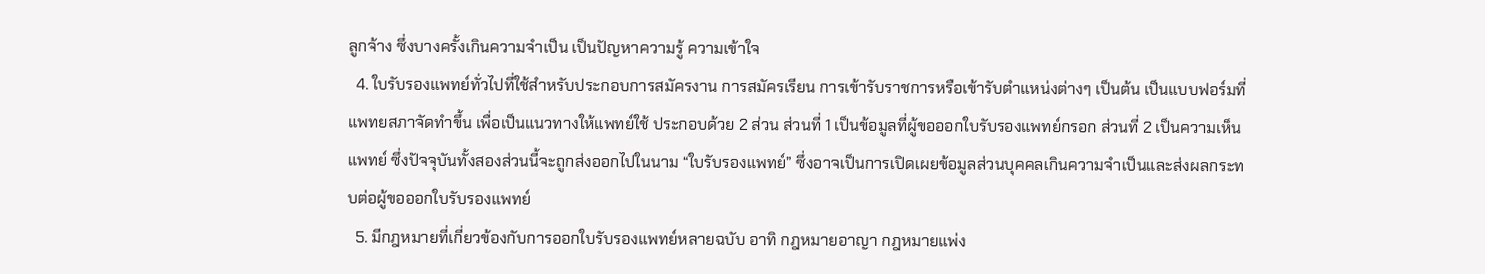ลูกจ้าง ซึ่งบางครั้งเกินความจำเป็น เป็นปัญหาความรู้ ความเข้าใจ
  4. ใบรับรองแพทย์ทั่วไปที่ใช้สำหรับประกอบการสมัครงาน การสมัครเรียน การเข้ารับราชการหรือเข้ารับตำแหน่งต่างๆ เป็นต้น เป็นแบบฟอร์มที่แพทยสภาจัดทำขึ้น เพื่อเป็นแนวทางให้แพทย์ใช้ ประกอบด้วย 2 ส่วน ส่วนที่ 1 เป็นข้อมูลที่ผู้ขอออกใบรับรองแพทย์กรอก ส่วนที่ 2 เป็นความเห็นแพทย์ ซึ่งปัจจุบันทั้งสองส่วนนี้จะถูกส่งออกไปในนาม “ใบรับรองแพทย์” ซึ่งอาจเป็นการเปิดเผยข้อมูลส่วนบุคคลเกินความจำเป็นและส่งผลกระทบต่อผู้ขอออกใบรับรองแพทย์
  5. มีกฎหมายที่เกี่ยวข้องกับการออกใบรับรองแพทย์หลายฉบับ อาทิ กฎหมายอาญา กฎหมายแพ่ง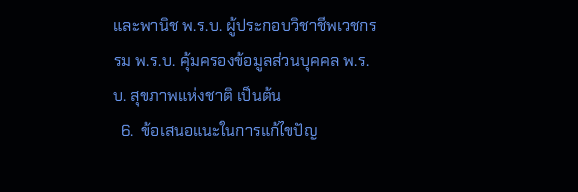และพานิช พ.ร.บ. ผู้ประกอบวิชาชีพเวชกรรม พ.ร.บ. คุ้มครองข้อมูลส่วนบุคคล พ.ร.บ. สุขภาพแห่งชาติ เป็นต้น
  6.  ข้อเสนอแนะในการแก้ไขปัญ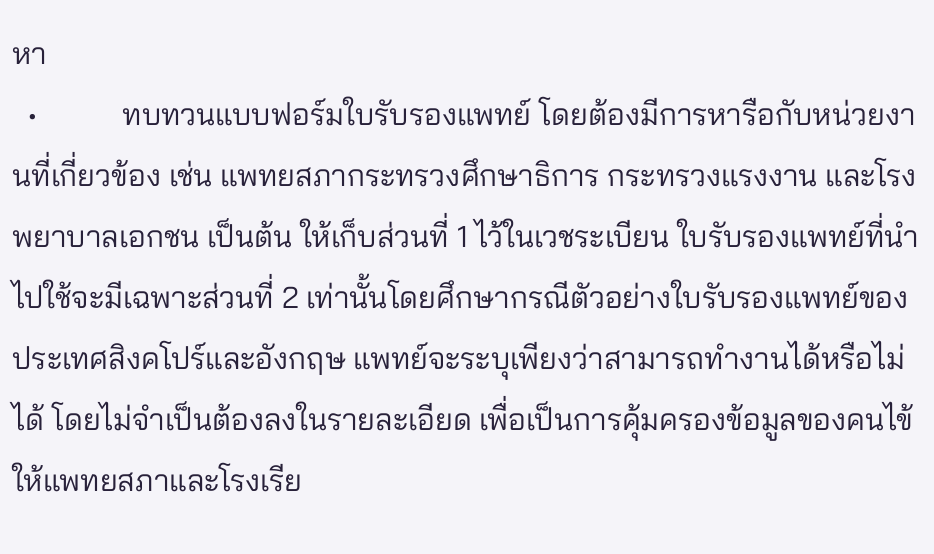หา
  •           ทบทวนแบบฟอร์มใบรับรองแพทย์ โดยต้องมีการหารือกับหน่วยงานที่เกี่ยวข้อง เช่น แพทยสภากระทรวงศึกษาธิการ กระทรวงแรงงาน และโรงพยาบาลเอกชน เป็นต้น ให้เก็บส่วนที่ 1 ไว้ในเวชระเบียน ใบรับรองแพทย์ที่นำไปใช้จะมีเฉพาะส่วนที่ 2 เท่านั้นโดยศึกษากรณีตัวอย่างใบรับรองแพทย์ของประเทศสิงคโปร์และอังกฤษ แพทย์จะระบุเพียงว่าสามารถทำงานได้หรือไม่ได้ โดยไม่จำเป็นต้องลงในรายละเอียด เพื่อเป็นการคุ้มครองข้อมูลของคนไข้ ให้แพทยสภาและโรงเรีย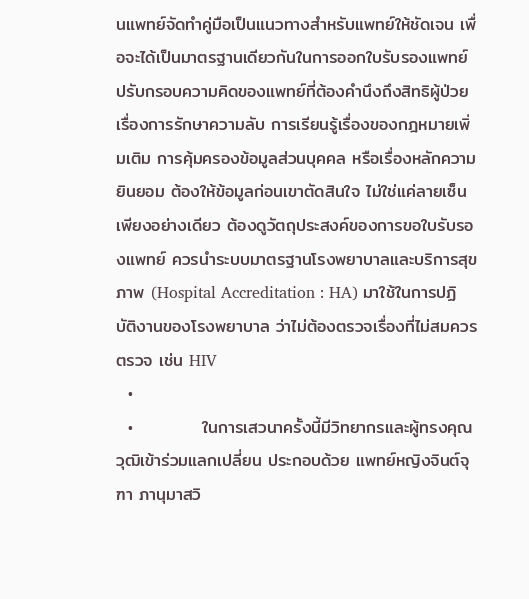นแพทย์จัดทำคู่มือเป็นแนวทางสำหรับแพทย์ให้ชัดเจน เพื่อจะได้เป็นมาตรฐานเดียวกันในการออกใบรับรองแพทย์ ปรับกรอบความคิดของแพทย์ที่ต้องคำนึงถึงสิทธิผู้ป่วย เรื่องการรักษาความลับ การเรียนรู้เรื่องของกฎหมายเพิ่มเติม การคุ้มครองข้อมูลส่วนบุคคล หรือเรื่องหลักความยินยอม ต้องให้ข้อมูลก่อนเขาตัดสินใจ ไม่ใช่แค่ลายเซ็นเพียงอย่างเดียว ต้องดูวัตถุประสงค์ของการขอใบรับรองแพทย์ ควรนำระบบมาตรฐานโรงพยาบาลและบริการสุขภาพ (Hospital Accreditation : HA) มาใช้ในการปฏิบัติงานของโรงพยาบาล ว่าไม่ต้องตรวจเรื่องที่ไม่สมควรตรวจ เช่น HIV
  •
  •           ในการเสวนาครั้งนี้มีวิทยากรและผู้ทรงคุณวุฒิเข้าร่วมแลกเปลี่ยน ประกอบด้วย แพทย์หญิงจินต์จุฑา ภานุมาสวิ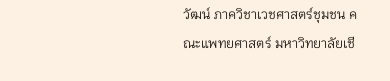วัฒน์ ภาควิชาเวชศาสตร์ชุมชน คณะแพทยศาสตร์ มหาวิทยาลัยเชี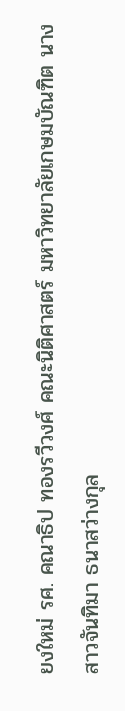ยงใหม่ รศ. คณาธิป ทองรวีวงศ์ คณะนิติศาสตร์ มหาวิทยาลัยเกษมบัณฑิต นางสาวจันทิมา ธนาสว่างกุล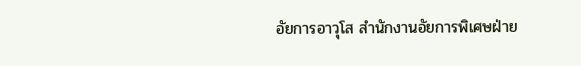อัยการอาวุโส สำนักงานอัยการพิเศษฝ่าย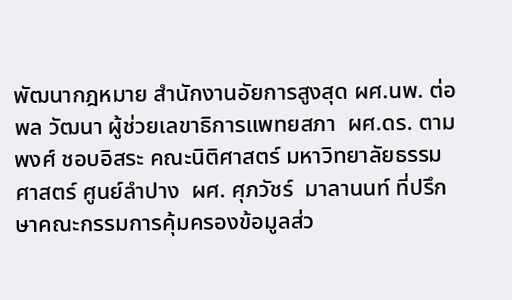พัฒนากฎหมาย สำนักงานอัยการสูงสุด ผศ.นพ. ต่อพล วัฒนา ผู้ช่วยเลขาธิการแพทยสภา  ผศ.ดร. ตามพงศ์ ชอบอิสระ คณะนิติศาสตร์ มหาวิทยาลัยธรรมศาสตร์ ศูนย์ลำปาง  ผศ. ศุภวัชร์  มาลานนท์ ที่ปรึกษาคณะกรรมการคุ้มครองข้อมูลส่ว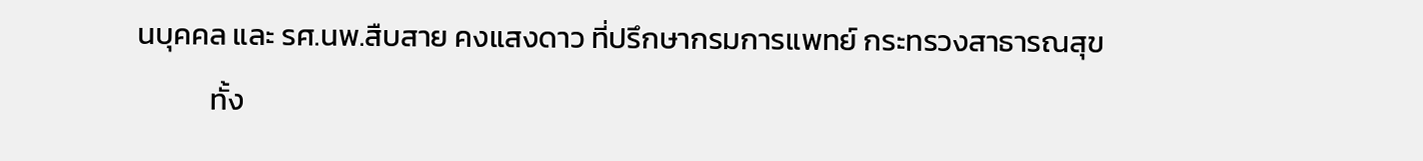นบุคคล และ รศ.นพ.สืบสาย คงแสงดาว ที่ปรึกษากรมการแพทย์ กระทรวงสาธารณสุข
           ทั้ง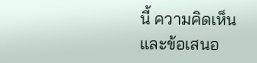นี้ ความคิดเห็นและข้อเสนอ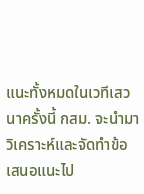แนะทั้งหมดในเวทีเสวนาครั้งนี้ กสม. จะนำมาวิเคราะห์และจัดทำข้อเสนอแนะไป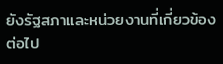ยังรัฐสภาและหน่วยงานที่เกี่ยวข้องต่อไป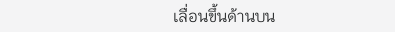เลื่อนขึ้นด้านบน